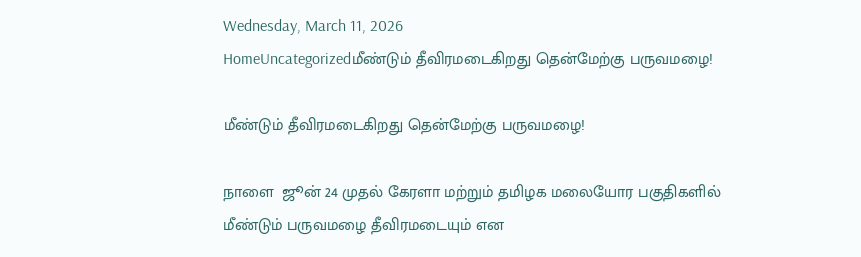Wednesday, March 11, 2026
HomeUncategorizedமீண்டும் தீவிரமடைகிறது தென்மேற்கு பருவமழை!

மீண்டும் தீவிரமடைகிறது தென்மேற்கு பருவமழை!

நாளை  ஜூன் 24 முதல் கேரளா மற்றும் தமிழக மலையோர பகுதிகளில் மீண்டும் பருவமழை தீவிரமடையும் என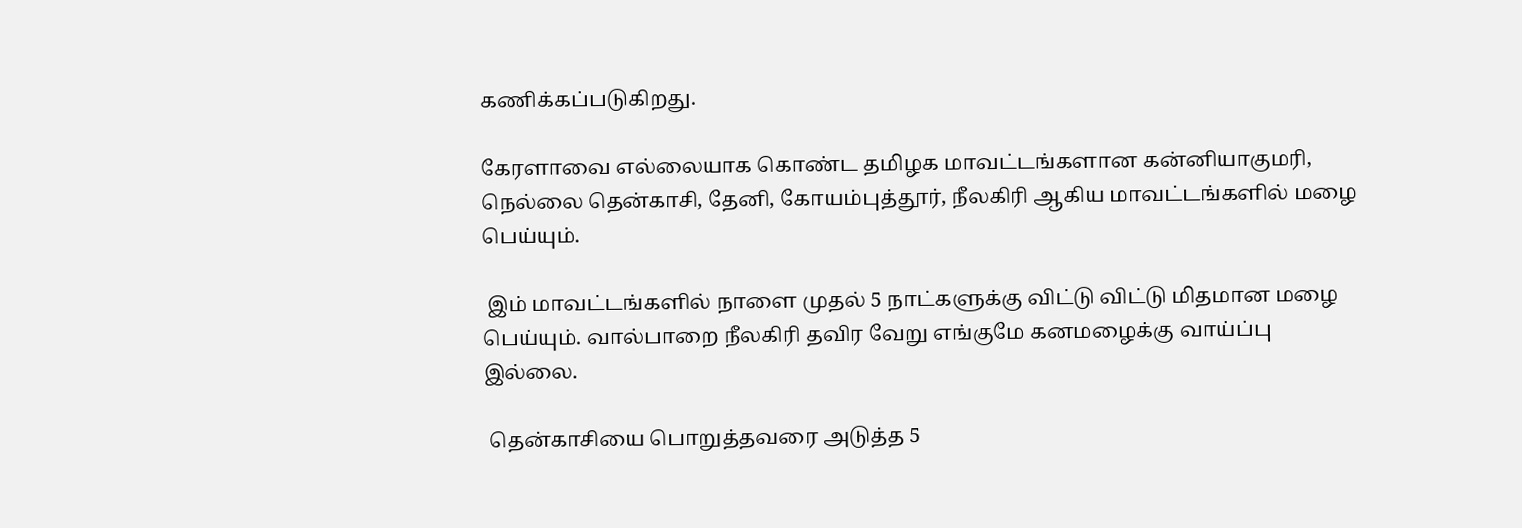கணிக்கப்படுகிறது.

கேரளாவை எல்லையாக கொண்ட தமிழக மாவட்டங்களான கன்னியாகுமரி, நெல்லை தென்காசி, தேனி, கோயம்புத்தூர், நீலகிரி ஆகிய மாவட்டங்களில் மழை பெய்யும்.

 இம் மாவட்டங்களில் நாளை முதல் 5 நாட்களுக்கு விட்டு விட்டு மிதமான மழை பெய்யும். வால்பாறை நீலகிரி தவிர வேறு எங்குமே கனமழைக்கு வாய்ப்பு இல்லை.

 தென்காசியை பொறுத்தவரை அடுத்த 5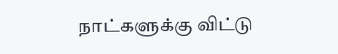நாட்களுக்கு விட்டு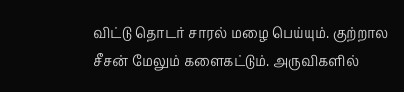விட்டு தொடர் சாரல் மழை பெய்யும். குற்றால சீசன் மேலும் களைகட்டும். அருவிகளில்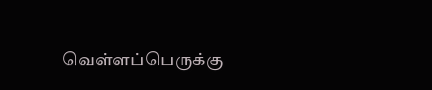வெள்ளப்பெருக்கு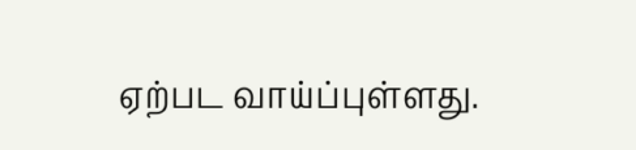ஏற்பட வாய்ப்புள்ளது.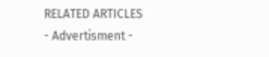RELATED ARTICLES
- Advertisment -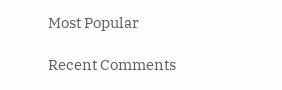Most Popular

Recent Comments